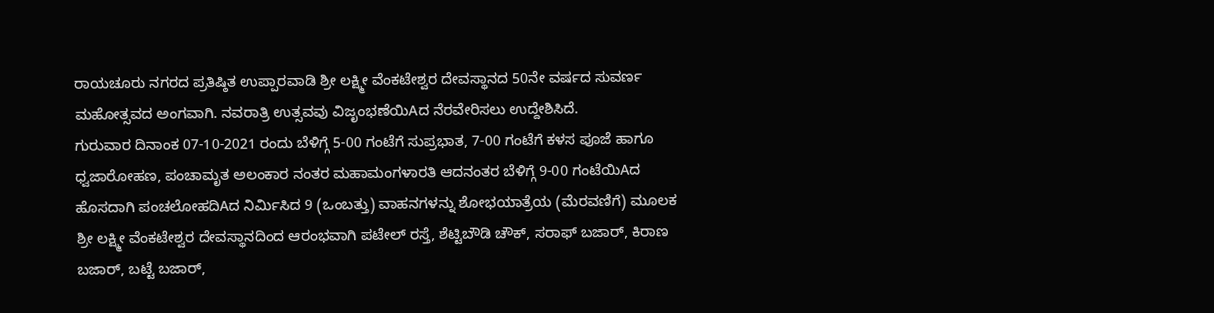ರಾಯಚೂರು ನಗರದ ಪ್ರತಿಷ್ಠಿತ ಉಪ್ಪಾರವಾಡಿ ಶ್ರೀ ಲಕ್ಷ್ಮೀ ವೆಂಕಟೇಶ್ವರ ದೇವಸ್ಥಾನದ 50ನೇ ವರ್ಷದ ಸುವರ್ಣ ಮಹೋತ್ಸವದ ಅಂಗವಾಗಿ. ನವರಾತ್ರಿ ಉತ್ಸವವು ವಿಜೃಂಭಣೆಯಿAದ ನೆರವೇರಿಸಲು ಉದ್ದೇಶಿಸಿದೆ.
ಗುರುವಾರ ದಿನಾಂಕ 07-10-2021 ರಂದು ಬೆಳಿಗ್ಗೆ 5-00 ಗಂಟೆಗೆ ಸುಪ್ರಭಾತ, 7-00 ಗಂಟೆಗೆ ಕಳಸ ಪೂಜೆ ಹಾಗೂ ಧ್ವಜಾರೋಹಣ, ಪಂಚಾಮೃತ ಅಲಂಕಾರ ನಂತರ ಮಹಾಮಂಗಳಾರತಿ ಆದನಂತರ ಬೆಳಿಗ್ಗೆ 9-00 ಗಂಟೆಯಿAದ ಹೊಸದಾಗಿ ಪಂಚಲೋಹದಿAದ ನಿರ್ಮಿಸಿದ 9 (ಒಂಬತ್ತು) ವಾಹನಗಳನ್ನು ಶೋಭಯಾತ್ರೆಯ (ಮೆರವಣಿಗೆ) ಮೂಲಕ ಶ್ರೀ ಲಕ್ಷ್ಮೀ ವೆಂಕಟೇಶ್ವರ ದೇವಸ್ಥಾನದಿಂದ ಆರಂಭವಾಗಿ ಪಟೇಲ್ ರಸ್ತೆ, ಶೆಟ್ಟಿಬೌಡಿ ಚೌಕ್, ಸರಾಫ್ ಬಜಾರ್, ಕಿರಾಣ ಬಜಾರ್, ಬಟ್ಟೆ ಬಜಾರ್,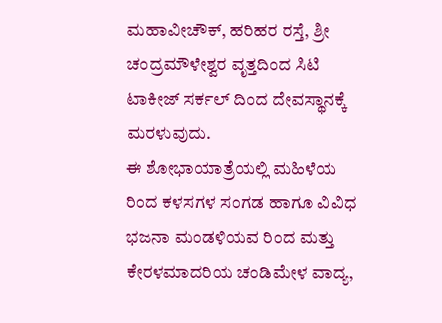ಮಹಾವೀಚೌಕ್, ಹರಿಹರ ರಸ್ತೆ, ಶ್ರೀ ಚಂದ್ರಮೌಳೇಶ್ವರ ವೃತ್ತದಿಂದ ಸಿಟಿ ಟಾಕೀಜ್ ಸರ್ಕಲ್ ದಿಂದ ದೇವಸ್ಥಾನಕ್ಕೆ ಮರಳುವುದು.
ಈ ಶೋಭಾಯಾತ್ರೆಯಲ್ಲಿ ಮಹಿಳೆಯ ರಿಂದ ಕಳಸಗಳ ಸಂಗಡ ಹಾಗೂ ವಿವಿಧ ಭಜನಾ ಮಂಡಳಿಯವ ರಿಂದ ಮತ್ತು ಕೇರಳಮಾದರಿಯ ಚಂಡಿಮೇಳ ವಾದ್ಯ,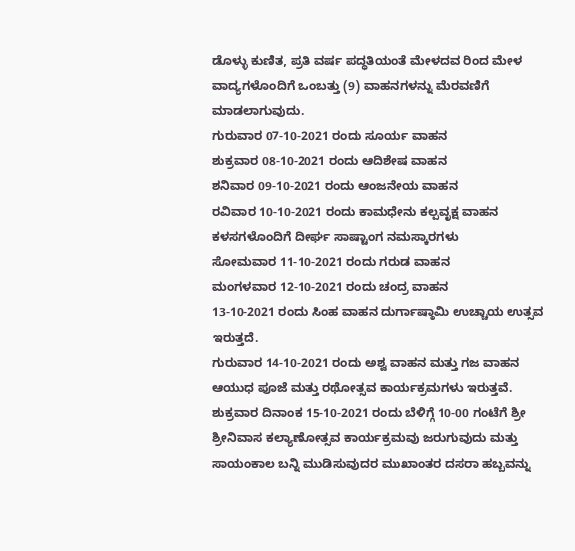ಡೊಳ್ಳು ಕುಣಿತ, ಪ್ರತಿ ವರ್ಷ ಪದ್ಧತಿಯಂತೆ ಮೇಳದವ ರಿಂದ ಮೇಳ ವಾದ್ಯಗಳೊಂದಿಗೆ ಒಂಬತ್ತು (9) ವಾಹನಗಳನ್ನು ಮೆರವಣಿಗೆ ಮಾಡಲಾಗುವುದು.
ಗುರುವಾರ 07-10-2021 ರಂದು ಸೂರ್ಯ ವಾಹನ
ಶುಕ್ರವಾರ 08-10-2021 ರಂದು ಆದಿಶೇಷ ವಾಹನ
ಶನಿವಾರ 09-10-2021 ರಂದು ಆಂಜನೇಯ ವಾಹನ
ರವಿವಾರ 10-10-2021 ರಂದು ಕಾಮಧೇನು ಕಲ್ಪವೃಕ್ಷ ವಾಹನ ಕಳಸಗಳೊಂದಿಗೆ ದೀರ್ಘ ಸಾಷ್ಟಾಂಗ ನಮಸ್ಕಾರಗಳು
ಸೋಮವಾರ 11-10-2021 ರಂದು ಗರುಡ ವಾಹನ
ಮಂಗಳವಾರ 12-10-2021 ರಂದು ಚಂದ್ರ ವಾಹನ
13-10-2021 ರಂದು ಸಿಂಹ ವಾಹನ ದುರ್ಗಾಷ್ಠಾಮಿ ಉಚ್ಚಾಯ ಉತ್ಸವ ಇರುತ್ತದೆ.
ಗುರುವಾರ 14-10-2021 ರಂದು ಅಶ್ವ ವಾಹನ ಮತ್ತು ಗಜ ವಾಹನ
ಆಯುಧ ಪೂಜೆ ಮತ್ತು ರಥೋತ್ಸವ ಕಾರ್ಯಕ್ರಮಗಳು ಇರುತ್ತವೆ.
ಶುಕ್ರವಾರ ದಿನಾಂಕ 15-10-2021 ರಂದು ಬೆಳಿಗ್ಗೆ 10-00 ಗಂಟೆಗೆ ಶ್ರೀ ಶ್ರೀನಿವಾಸ ಕಲ್ಯಾಣೋತ್ಸವ ಕಾರ್ಯಕ್ರಮವು ಜರುಗುವುದು ಮತ್ತು ಸಾಯಂಕಾಲ ಬನ್ನಿ ಮುಡಿಸುವುದರ ಮುಖಾಂತರ ದಸರಾ ಹಬ್ಬವನ್ನು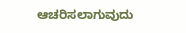ಆಚರಿಸಲಾಗುವುದು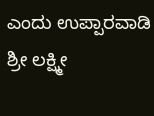ಎಂದು ಉಪ್ಪಾರವಾಡಿ ಶ್ರೀ ಲಕ್ಷ್ಮೀ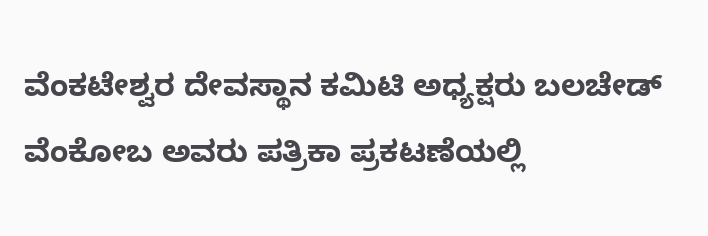ವೆಂಕಟೇಶ್ವರ ದೇವಸ್ಥಾನ ಕಮಿಟಿ ಅಧ್ಯಕ್ಷರು ಬಲಚೇಡ್ ವೆಂಕೋಬ ಅವರು ಪತ್ರಿಕಾ ಪ್ರಕಟಣೆಯಲ್ಲಿ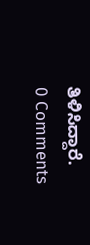ತಿಳಿಸಿದ್ದಾರೆ.
0 Comments